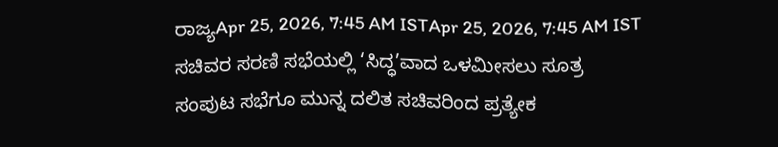ರಾಜ್ಯApr 25, 2026, 7:45 AM ISTApr 25, 2026, 7:45 AM IST
ಸಚಿವರ ಸರಣಿ ಸಭೆಯಲ್ಲಿ ‘ಸಿದ್ಧ’ವಾದ ಒಳಮೀಸಲು ಸೂತ್ರ
ಸಂಪುಟ ಸಭೆಗೂ ಮುನ್ನ ದಲಿತ ಸಚಿವರಿಂದ ಪ್ರತ್ಯೇಕ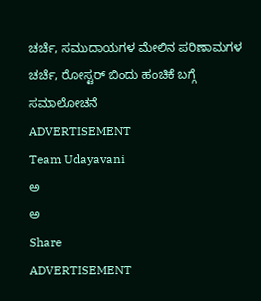ಚರ್ಚೆ, ಸಮುದಾಯಗಳ ಮೇಲಿನ ಪರಿಣಾಮಗಳ ಚರ್ಚೆ, ರೋಸ್ಟರ್ ಬಿಂದು ಹಂಚಿಕೆ ಬಗ್ಗೆ ಸಮಾಲೋಚನೆ
ADVERTISEMENT
Team Udayavani
ಅ
ಅ
Share
ADVERTISEMENT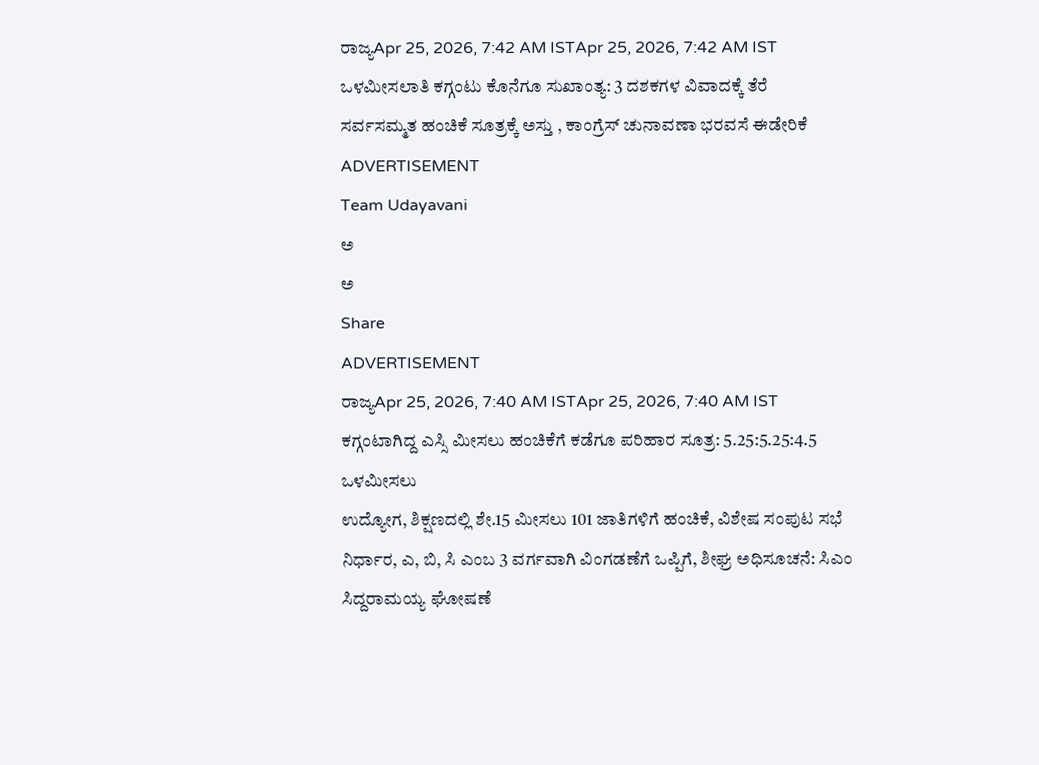ರಾಜ್ಯApr 25, 2026, 7:42 AM ISTApr 25, 2026, 7:42 AM IST
ಒಳಮೀಸಲಾತಿ ಕಗ್ಗಂಟು ಕೊನೆಗೂ ಸುಖಾಂತ್ಯ: 3 ದಶಕಗಳ ವಿವಾದಕ್ಕೆ ತೆರೆ
ಸರ್ವಸಮ್ಮತ ಹಂಚಿಕೆ ಸೂತ್ರಕ್ಕೆ ಅಸ್ತು , ಕಾಂಗ್ರೆಸ್ ಚುನಾವಣಾ ಭರವಸೆ ಈಡೇರಿಕೆ
ADVERTISEMENT
Team Udayavani
ಅ
ಅ
Share
ADVERTISEMENT
ರಾಜ್ಯApr 25, 2026, 7:40 AM ISTApr 25, 2026, 7:40 AM IST
ಕಗ್ಗಂಟಾಗಿದ್ದ ಎಸ್ಸಿ ಮೀಸಲು ಹಂಚಿಕೆಗೆ ಕಡೆಗೂ ಪರಿಹಾರ ಸೂತ್ರ: 5.25:5.25:4.5 ಒಳಮೀಸಲು
ಉದ್ಯೋಗ, ಶಿಕ್ಷಣದಲ್ಲಿ ಶೇ.15 ಮೀಸಲು 101 ಜಾತಿಗಳಿಗೆ ಹಂಚಿಕೆ, ವಿಶೇಷ ಸಂಪುಟ ಸಭೆ ನಿರ್ಧಾರ, ಎ, ಬಿ, ಸಿ ಎಂಬ 3 ವರ್ಗವಾಗಿ ವಿಂಗಡಣೆಗೆ ಒಪ್ಪಿಗೆ, ಶೀಘ್ರ ಅಧಿಸೂಚನೆ: ಸಿಎಂ ಸಿದ್ದರಾಮಯ್ಯ ಘೋಷಣೆ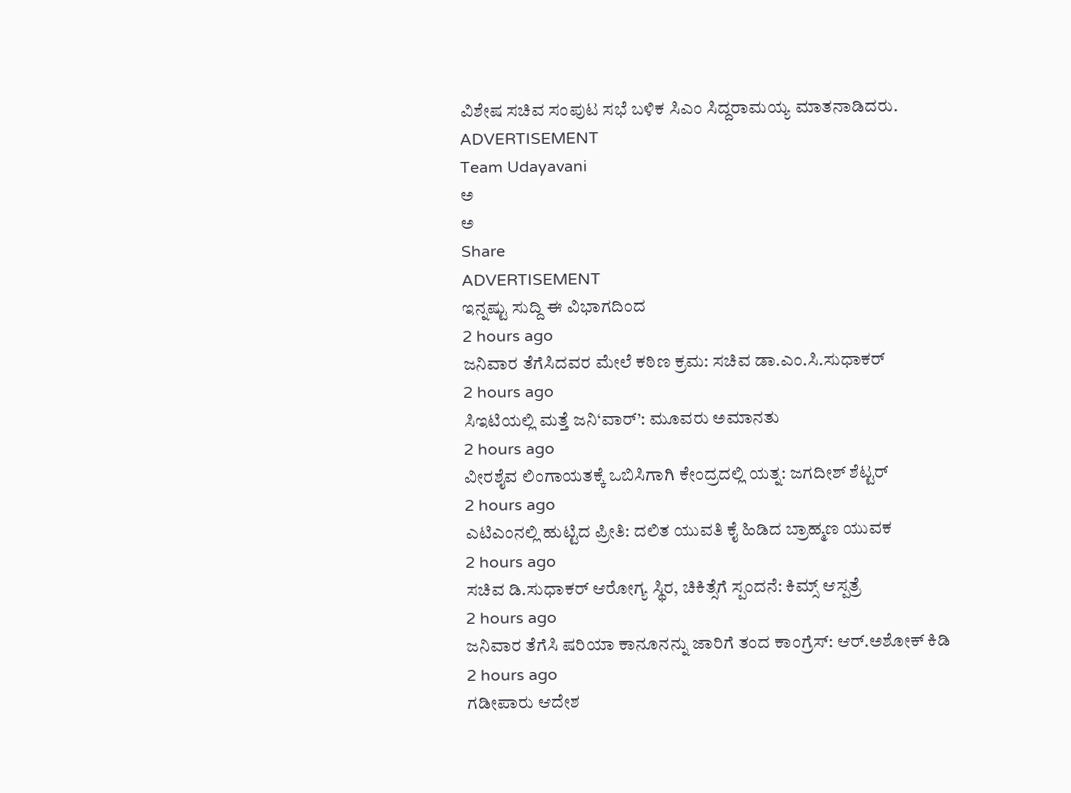ವಿಶೇಷ ಸಚಿವ ಸಂಪುಟ ಸಭೆ ಬಳಿಕ ಸಿಎಂ ಸಿದ್ದರಾಮಯ್ಯ ಮಾತನಾಡಿದರು.
ADVERTISEMENT
Team Udayavani
ಅ
ಅ
Share
ADVERTISEMENT
ಇನ್ನಷ್ಟು ಸುದ್ದಿ ಈ ವಿಭಾಗದಿಂದ
2 hours ago
ಜನಿವಾರ ತೆಗೆಸಿದವರ ಮೇಲೆ ಕಠಿಣ ಕ್ರಮ: ಸಚಿವ ಡಾ.ಎಂ.ಸಿ.ಸುಧಾಕರ್
2 hours ago
ಸಿಇಟಿಯಲ್ಲಿ ಮತ್ತೆ ಜನಿ‘ವಾರ್’: ಮೂವರು ಅಮಾನತು
2 hours ago
ವೀರಶೈವ ಲಿಂಗಾಯತಕ್ಕೆ ಒಬಿಸಿಗಾಗಿ ಕೇಂದ್ರದಲ್ಲಿ ಯತ್ನ: ಜಗದೀಶ್ ಶೆಟ್ಟರ್
2 hours ago
ಎಟಿಎಂನಲ್ಲಿ ಹುಟ್ಟಿದ ಪ್ರೀತಿ: ದಲಿತ ಯುವತಿ ಕೈ ಹಿಡಿದ ಬ್ರಾಹ್ಮಣ ಯುವಕ
2 hours ago
ಸಚಿವ ಡಿ.ಸುಧಾಕರ್ ಆರೋಗ್ಯ ಸ್ಥಿರ, ಚಿಕಿತ್ಸೆಗೆ ಸ್ಪಂದನೆ: ಕಿಮ್ಸ್ ಆಸ್ಪತ್ರೆ
2 hours ago
ಜನಿವಾರ ತೆಗೆಸಿ ಷರಿಯಾ ಕಾನೂನನ್ನು ಜಾರಿಗೆ ತಂದ ಕಾಂಗ್ರೆಸ್: ಆರ್.ಅಶೋಕ್ ಕಿಡಿ
2 hours ago
ಗಡೀಪಾರು ಆದೇಶ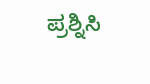ಪ್ರಶ್ನಿಸಿ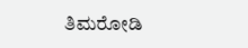ತಿಮರೋಡಿ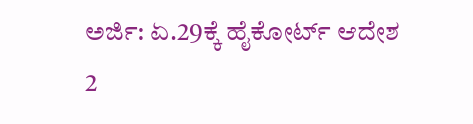ಅರ್ಜಿ: ಏ.29ಕ್ಕೆ ಹೈಕೋರ್ಟ್ ಆದೇಶ
2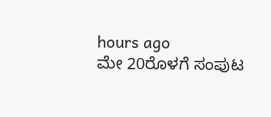hours ago
ಮೇ 20ರೊಳಗೆ ಸಂಪುಟ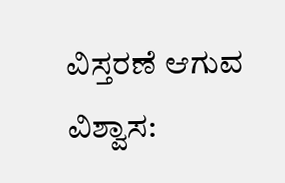ವಿಸ್ತರಣೆ ಆಗುವ ವಿಶ್ವಾಸ: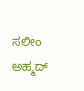ಸಲೀಂ ಅಹ್ಮದ್